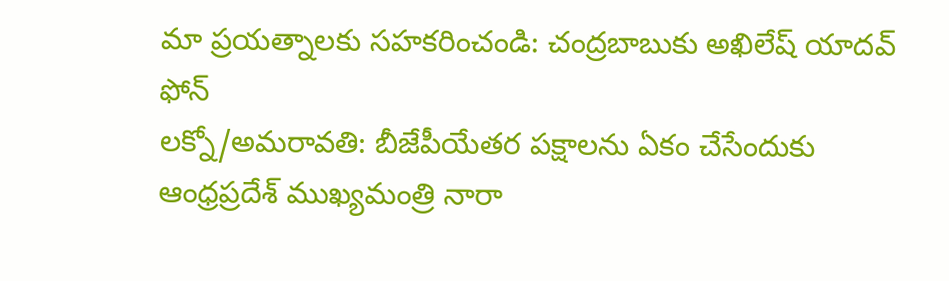మా ప్రయత్నాలకు సహకరించండి: చంద్రబాబుకు అఖిలేష్ యాదవ్ ఫోన్
లక్నో/అమరావతి: బీజేపీయేతర పక్షాలను ఏకం చేసేందుకు ఆంధ్రప్రదేశ్ ముఖ్యమంత్రి నారా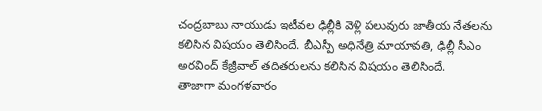చంద్రబాబు నాయుడు ఇటీవల ఢిల్లీకి వెళ్లి పలువురు జాతీయ నేతలను కలిసిన విషయం తెలిసిందే. బీఎస్పీ అధినేత్రి మాయావతి, ఢిల్లీ సీఎం అరవింద్ కేజ్రీవాల్ తదితరులను కలిసిన విషయం తెలిసిందే.
తాజాగా మంగళవారం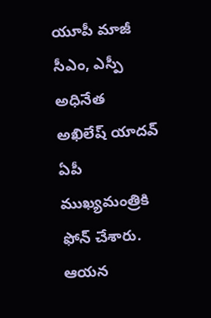యూపీ మాజీ సీఎం, ఎస్పీ అధినేత అఖిలేష్ యాదవ్ ఏపీ ముఖ్యమంత్రికి ఫోన్ చేశారు. ఆయన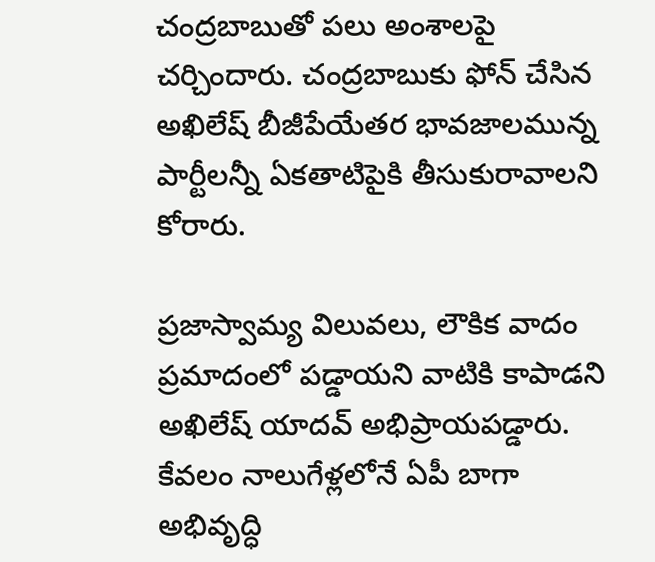చంద్రబాబుతో పలు అంశాలపై చర్చిందారు. చంద్రబాబుకు ఫోన్ చేసిన అఖిలేష్ బీజీపేయేతర భావజాలమున్న పార్టీలన్నీ ఏకతాటిపైకి తీసుకురావాలని కోరారు.

ప్రజాస్వామ్య విలువలు, లౌకిక వాదం ప్రమాదంలో పడ్డాయని వాటికి కాపాడని అఖిలేష్ యాదవ్ అభిప్రాయపడ్డారు. కేవలం నాలుగేళ్లలోనే ఏపీ బాగా అభివృద్ధి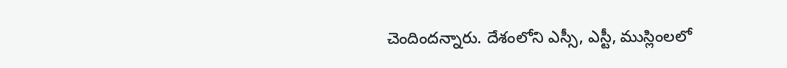చెందిందన్నారు. దేశంలోని ఎస్సీ, ఎస్టీ, ముస్లింలలో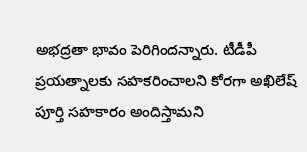అభద్రతా భావం పెరిగిందన్నారు. టీడీపీ ప్రయత్నాలకు సహకరించాలని కోరగా అఖిలేష్ పూర్తి సహకారం అందిస్తామని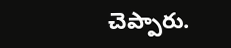చెప్పారు.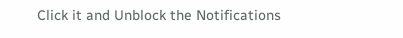Click it and Unblock the Notifications